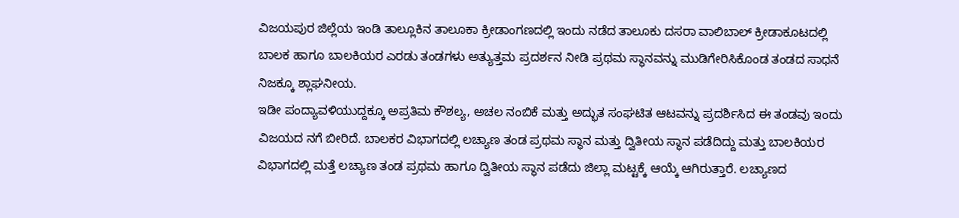ವಿಜಯಪುರ ಜಿಲ್ಲೆಯ ಇಂಡಿ ತಾಲ್ಲೂಕಿನ ತಾಲೂಕಾ ಕ್ರೀಡಾಂಗಣದಲ್ಲಿ ಇಂದು ನಡೆದ ತಾಲೂಕು ದಸರಾ ವಾಲಿಬಾಲ್ ಕ್ರೀಡಾಕೂಟದಲ್ಲಿ ಬಾಲಕ ಹಾಗೂ ಬಾಲಕಿಯರ ಎರಡು ತಂಡಗಳು ಅತ್ಯುತ್ತಮ ಪ್ರದರ್ಶನ ನೀಡಿ ಪ್ರಥಮ ಸ್ಥಾನವನ್ನು ಮುಡಿಗೇರಿಸಿಕೊಂಡ ತಂಡದ ಸಾಧನೆ ನಿಜಕ್ಕೂ ಶ್ಲಾಘನೀಯ.
ಇಡೀ ಪಂದ್ಯಾವಳಿಯುದ್ದಕ್ಕೂ ಅಪ್ರತಿಮ ಕೌಶಲ್ಯ, ಅಚಲ ನಂಬಿಕೆ ಮತ್ತು ಅದ್ಭುತ ಸಂಘಟಿತ ಆಟವನ್ನು ಪ್ರದರ್ಶಿಸಿದ ಈ ತಂಡವು ಇಂದು ವಿಜಯದ ನಗೆ ಬೀರಿದೆ. ಬಾಲಕರ ವಿಭಾಗದಲ್ಲಿ ಲಚ್ಯಾಣ ತಂಡ ಪ್ರಥಮ ಸ್ಥಾನ ಮತ್ತು ದ್ವಿತೀಯ ಸ್ಥಾನ ಪಡೆದಿದ್ದು ಮತ್ತು ಬಾಲಕಿಯರ ವಿಭಾಗದಲ್ಲಿ ಮತ್ತೆ ಲಚ್ಯಾಣ ತಂಡ ಪ್ರಥಮ ಹಾಗೂ ದ್ವಿತೀಯ ಸ್ಥಾನ ಪಡೆದು ಜಿಲ್ಲಾ ಮಟ್ಟಕ್ಕೆ ಆಯ್ಕೆ ಆಗಿರುತ್ತಾರೆ. ಲಚ್ಯಾಣದ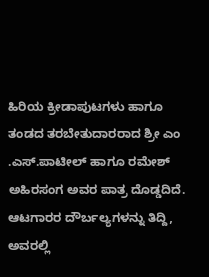ಹಿರಿಯ ಕ್ರೀಡಾಪುಟಗಳು ಹಾಗೂ ತಂಡದ ತರಬೇತುದಾರರಾದ ಶ್ರೀ ಎಂ .ಎಸ್.ಪಾಟೀಲ್ ಹಾಗೂ ರಮೇಶ್ ಅಹಿರಸಂಗ ಅವರ ಪಾತ್ರ ದೊಡ್ಡದಿದೆ. ಆಟಗಾರರ ದೌರ್ಬಲ್ಯಗಳನ್ನು ತಿದ್ದಿ, ಅವರಲ್ಲಿ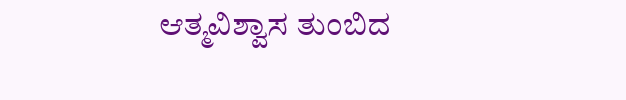ಆತ್ಮವಿಶ್ವಾಸ ತುಂಬಿದ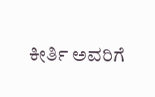ಕೀರ್ತಿ ಅವರಿಗೆ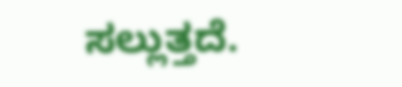ಸಲ್ಲುತ್ತದೆ.